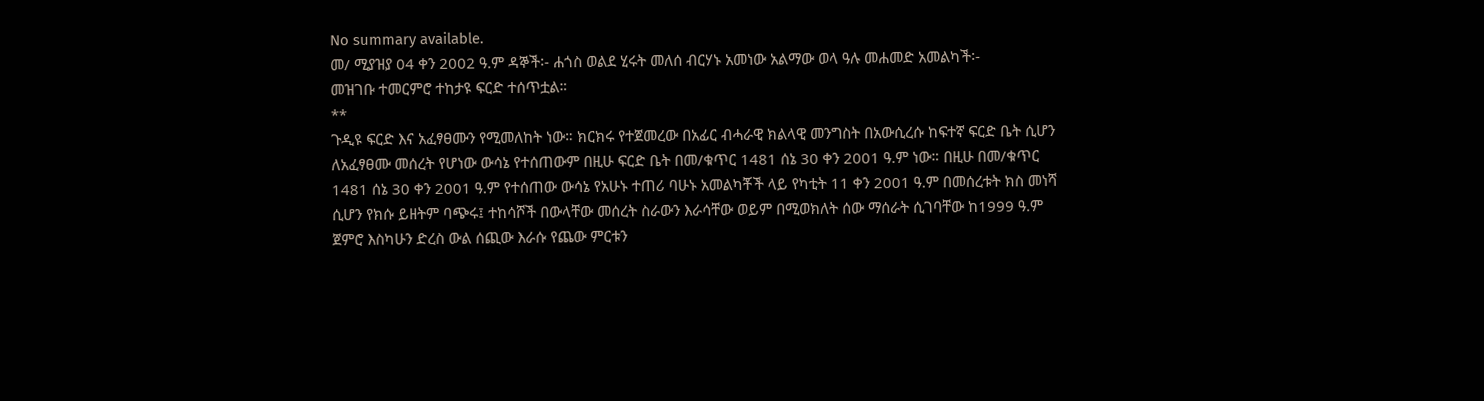No summary available.
መ/ ሚያዝያ 04 ቀን 2002 ዓ.ም ዳኞች፡- ሐጎስ ወልደ ሂሩት መለሰ ብርሃኑ አመነው አልማው ወላ ዓሉ መሐመድ አመልካች፡-
መዝገቡ ተመርምሮ ተከታዩ ፍርድ ተሰጥቷል።
**
ጉዲዩ ፍርድ እና አፈፃፀሙን የሚመለከት ነው። ክርክሩ የተጀመረው በአፊር ብሓራዊ ክልላዊ መንግስት በአውሲረሱ ከፍተኛ ፍርድ ቤት ሲሆን ለአፈፃፀሙ መሰረት የሆነው ውሳኔ የተሰጠውም በዚሁ ፍርድ ቤት በመ/ቁጥር 1481 ሰኔ 30 ቀን 2001 ዓ.ም ነው። በዚሁ በመ/ቁጥር 1481 ሰኔ 30 ቀን 2001 ዓ.ም የተሰጠው ውሳኔ የአሁኑ ተጠሪ ባሁኑ አመልካቾች ላይ የካቲት 11 ቀን 2001 ዓ.ም በመሰረቱት ክስ መነሻ ሲሆን የክሱ ይዘትም ባጭሩ፤ ተከሳሾች በውላቸው መሰረት ስራውን እራሳቸው ወይም በሚወክለት ሰው ማሰራት ሲገባቸው ከ1999 ዓ.ም ጀምሮ እስካሁን ድረስ ውል ሰጪው እራሱ የጨው ምርቱን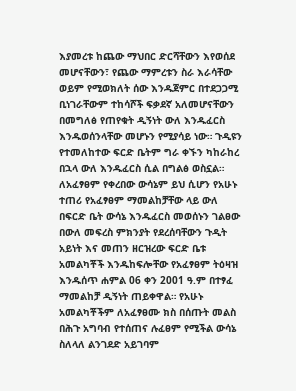እያመረቱ ከጨው ማህበር ድርሻቸውን እየወሰደ መሆናቸውን፣ የጨው ማምረቱን ስራ እራሳቸው ወይም የሚወክለት ሰው እንዱጀምር በተደጋጋሚ ቢነገራቸውም ተከሳሾች ፍቃደኛ አለመሆናቸውን በመግለፅ የጠየቁት ዲኝነት ውለ እንዱፈርስ እንዱወሰንላቸው መሆኑን የሚያሳይ ነው። ጉዲዩን የተመለከተው ፍርድ ቤትም ግራ ቀኙን ካከራከረ በኋላ ውለ እንዱፈርስ ሲል በግልፅ ወስኗል። ለአፈፃፀም የቀረበው ውሳኔም ይህ ሲሆን የአሁኑ ተጠሪ የአፈፃፀም ማመልከቻቸው ላይ ውለ በፍርድ ቤት ውሳኔ እንዱፈርስ መወሰኑን ገልፀው በውለ መፍረስ ምክንያት የደረሰባቸውን ጉዲት አይነት እና መጠን ዘርዝረው ፍርድ ቤቱ አመልካቾች እንዱከፍሎቸው የአፈፃፀም ትዕዛዝ እንዱሰጥ ሐምል 06 ቀን 2001 ዓ.ም በተፃፈ ማመልከቻ ዲኝነት ጠይቀዋል። የአሁኑ አመልካቾችም ለአፈፃፀሙ ክስ በሰጡት መልስ በሕጉ አግባብ የተሰጠና ሉፈፀም የሚችል ውሳኔ ስለላለ ልንገደድ አይገባም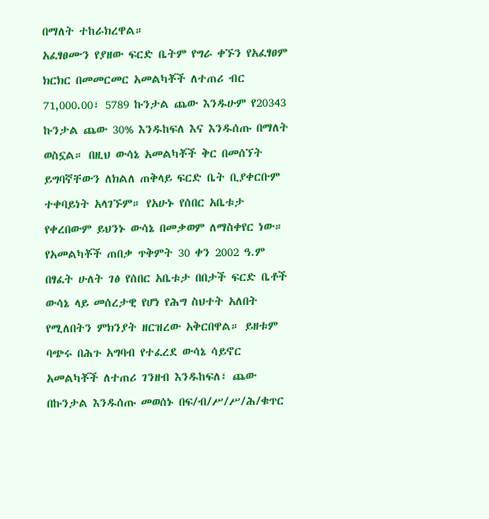በማለት ተከራክረዋል።
አፈፃፀሙን የያዘው ፍርድ ቤትም የግራ ቀኙን የአፈፃፀም ክርክር በመመርመር አመልካቾች ለተጠሪ ብር 71,000.00፣ 5789 ኩንታል ጨው እንዱሁም የ20343 ኩንታል ጨው 30% እንዱከፍለ እና እንዱሰጡ በማለት ወስኗል። በዚህ ውሳኔ አመልካቾች ቅር በመሰኘት ይግባኛቸውን ለክልለ ጠቅላይ ፍርድ ቤት ቢያቀርቡም ተቀባይነት አላገኙም። የአሁኑ የሰበር አቤቱታ የቀረበውም ይህንኑ ውሳኔ በመቃወም ለማስቀየር ነው።
የአመልካቾች ጠበቃ ጥቅምት 30 ቀን 2002 ዓ.ም በፃፈት ሁለት ገፅ የሰበር አቤቱታ በበታች ፍርድ ቤቶች ውሳኔ ላይ መሰረታዊ የሆነ የሕግ ስህተት አለበት የሚለበትን ምክንያት ዘርዝረው አቅርበዋል። ይዘቱም ባጭሩ በሕጉ አግባብ የተፈረደ ውሳኔ ሳይኖር አመልካቾች ለተጠሪ ገንዘብ እንዱከፍለ፣ ጨው በኩንታል እንዱሰጡ መወሰኑ በፍ/ብ/ሥ/ሥ/ሕ/ቁጥር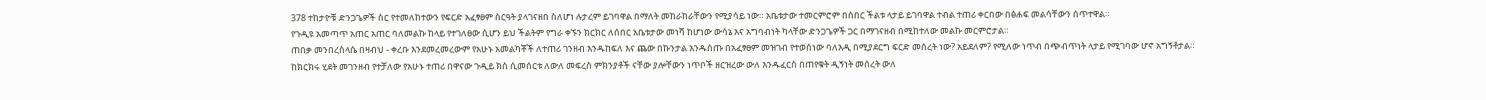378 ተከታዮቹ ድንጋጌዎች ስር የተመለከተውን የፍርድ አፈፃፀም ስርዓት ያላገናዘበ ስለሆነ ሉታረም ይገባዋል በማለት መከራከራቸውን የሚያሳይ ነው። አቤቱታው ተመርምሮም በሰበር ችልቱ ላታይ ይገባዋል ተብል ተጠሪ ቀርበው በፅሐፍ መልሳቸውን ሰጥተዋል።
የጉዲዩ አመጣጥ አጠር አጠር ባለመልኩ ከላይ የተገለፀው ሲሆን ይህ ችልትም የግራ ቀኙን ክርክር ለሰበር አቤቱታው መነሻ ከሆነው ውሳኔ እና አግባብነት ካላቸው ድንጋጌዎች ጋር በማገናዘብ በሚከተለው መልኩ መርምሮታል።
ጠበቃ መንበረስላሴ በዛብህ - ቀረቡ እንደመረመረውም የአሁኑ አመልካቾች ለተጠሪ ገንዘብ እንዱከፍለ እና ጨው በኩንታል እንዱሰጡ በአፈፃፀም መዝገብ የተወሰነው ባለእዲ በሚያደርግ ፍርድ መሰረት ነው? አይደለም? የሚለው ነጥብ በጭብጥነት ላታይ የሚገባው ሆኖ አግኝቶታል።
ከክርክሩ ሂደት መገንዘብ የተቻለው የአሁኑ ተጠሪ በዋናው ጉዲይ ክስ ሲመሰርቱ ለውለ መፍረስ ምክንያቶች ናቸው ያሎቸውን ነጥቦች ዘርዝረው ውለ እንዱፈርስ በጠየቁት ዲኝነት መሰረት ውለ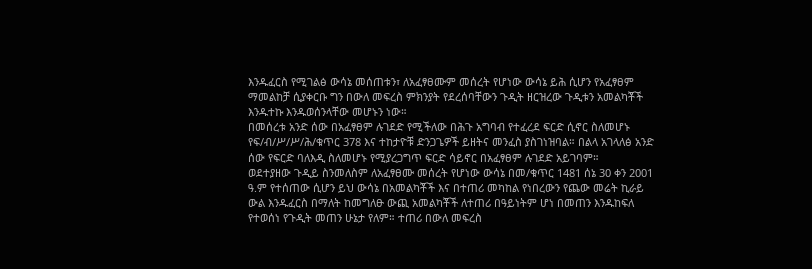እንዱፈርስ የሚገልፅ ውሳኔ መሰጠቱን፣ ለአፈፃፀሙም መሰረት የሆነው ውሳኔ ይሕ ሲሆን የአፈፃፀም ማመልከቻ ሲያቀርቡ ግን በውለ መፍረስ ምክንያት የደረሰባቸውን ጉዲት ዘርዝረው ጉዲቱን አመልካቾች እንዱተኩ እንዱወሰንላቸው መሆኑን ነው።
በመሰረቱ አንድ ሰው በአፈፃፀም ሉገደድ የሚችለው በሕጉ አግባብ የተፈረደ ፍርድ ሲኖር ስለመሆኑ የፍ/ብ/ሥ/ሥ/ሕ/ቁጥር 378 እና ተከታዮቹ ድንጋጌዎች ይዘትና መንፈስ ያስገነዝባል። በልላ አገላለፅ አንድ ሰው የፍርድ ባለእዲ ስለመሆኑ የሚያረጋግጥ ፍርድ ሳይኖር በአፈፃፀም ሉገደድ አይገባም።
ወደተያዘው ጉዲይ ስንመለስም ለአፈፃፀሙ መሰረት የሆነው ውሳኔ በመ/ቁጥር 1481 ሰኔ 30 ቀን 2001 ዓ.ም የተሰጠው ሲሆን ይህ ውሳኔ በአመልካቾች እና በተጠሪ መካከል የነበረውን የጨው መሬት ኪራይ ውል እንዱፈርስ በማለት ከመግለፁ ውጪ አመልካቾች ለተጠሪ በዓይነትም ሆነ በመጠን እንዱከፍለ የተወሰነ የጉዲት መጠን ሁኔታ የለም። ተጠሪ በውለ መፍረስ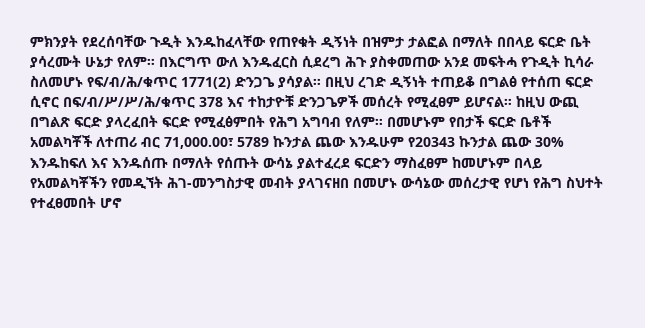ምክንያት የደረሰባቸው ጉዲት እንዱከፈላቸው የጠየቁት ዲኝነት በዝምታ ታልፎል በማለት በበላይ ፍርድ ቤት ያሳረሙት ሁኔታ የለም። በእርግጥ ውለ እንዱፈርስ ሲደረግ ሕጉ ያስቀመጠው አንደ መፍትሓ የጉዲት ኪሳራ ስለመሆኑ የፍ/ብ/ሕ/ቁጥር 1771(2) ድንጋጌ ያሳያል። በዚህ ረገድ ዲኝነት ተጠይቆ በግልፅ የተሰጠ ፍርድ ሲኖር በፍ/ብ/ሥ/ሥ/ሕ/ቁጥር 378 እና ተከታዮቹ ድንጋጌዎች መሰረት የሚፈፀም ይሆናል። ከዚህ ውጪ በግልጽ ፍርድ ያላረፈበት ፍርድ የሚፈፅምበት የሕግ አግባብ የለም። በመሆኑም የበታች ፍርድ ቤቶች አመልካቾች ለተጠሪ ብር 71,000.00፣ 5789 ኩንታል ጨው እንዱሁም የ20343 ኩንታል ጨው 30% እንዱከፍለ እና እንዱሰጡ በማለት የሰጡት ውሳኔ ያልተፈረደ ፍርድን ማስፈፀም ከመሆኑም በላይ የአመልካቾችን የመዲኘት ሕገ-መንግስታዊ መብት ያላገናዘበ በመሆኑ ውሳኔው መሰረታዊ የሆነ የሕግ ስህተት የተፈፀመበት ሆኖ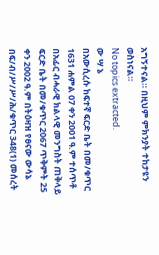አግኝተናል። በዚህም ምክንያት ተከታዩን ወስነናል።
No topics extracted.
ው ሣ ኔ
በአውሲረሱ ከፍተኛ ፍርድ ቤት በመ/ቁጥር 1631 ሐምል 07 ቀን 2001 ዓ.ም ተሰጥቶ በአፊር ብሓራዊ ክልላዊ መንግስት ጠቅላይ ፍርድ ቤት በመ/ቁጥር 2067 ጥቅምት 25 ቀን 2002 ዓ.ም በትዕዛዝ የፀናው ውሳኔ በፍ/ብ/ሥ/ሥ/ሕ/ቁጥር 348(1) መሰረት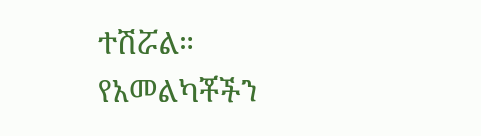ተሽሯል።
የአመልካቾችን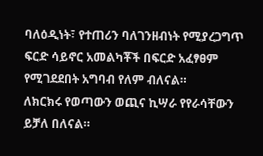ባለዕዲነት፣ የተጠሪን ባለገንዘብነት የሚያረጋግጥ ፍርድ ሳይኖር አመልካቾች በፍርድ አፈፃፀም የሚገደደበት አግባብ የለም ብለናል።
ለክርክሩ የወጣውን ወጪና ኪሣራ የየራሳቸውን ይቻለ በለናል።